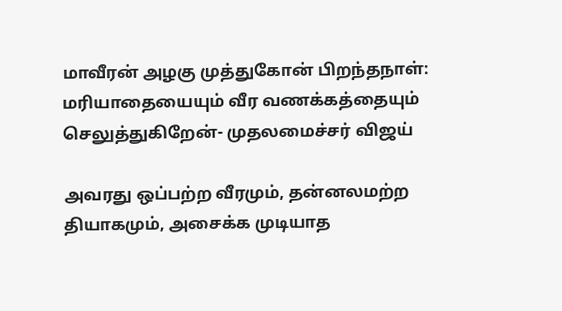மாவீரன் அழகு முத்துகோன் பிறந்தநாள்: மரியாதையையும் வீர வணக்கத்தையும் செலுத்துகிறேன்- முதலமைச்சர் விஜய்

அவரது ஒப்பற்ற வீரமும், தன்னலமற்ற தியாகமும், அசைக்க முடியாத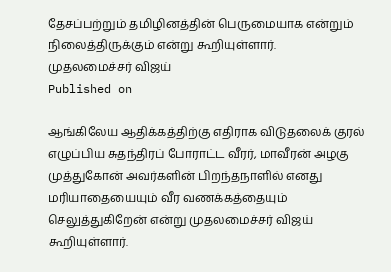தேசப்பற்றும் தமிழினத்தின் பெருமையாக என்றும் நிலைத்திருக்கும் என்று கூறியுள்ளார்.
முதலமைச்சர் விஜய்
Published on

ஆங்கிலேய ஆதிக்கத்திற்கு எதிராக விடுதலைக் குரல் எழுப்பிய சுதந்திரப் போராட்ட வீரர், மாவீரன் அழகு முத்துகோன் அவர்களின் பிறந்தநாளில் எனது மரியாதையையும் வீர வணக்கத்தையும் செலுத்துகிறேன் என்று முதலமைச்சர் விஜய் கூறியுள்ளார்.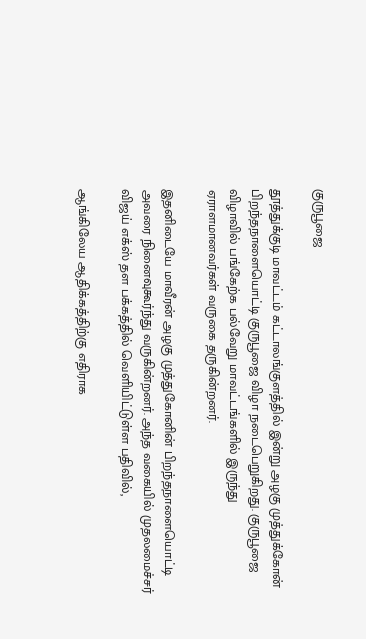குருபூஜை

தூத்துக்குடி மாவட்டம் கட்டாலங்குளத்தில் இன்று அழகு முத்துக்கோன் பிறந்தநாளையொட்டி குருபூஜை விழா நடைபெறுகிறது. குருபூஜை விழாவில் பங்கேற்க பல்வேறு மாவட்டங்களில் இருந்து ஏராளமானவர்கள் வருகை தருகின்றனர்.

இதனிடையே மாவீரன் அழகு முத்துகோனின் பிறந்தநாளையொட்டி அவரை நினைவுகூர்ந்து வருகின்றனர். அந்த வகையில் முதலமைச்சர் விஜய் எக்ஸ் தள பக்கத்தில் வெளியிட்டுள்ள பதிவில்,

ஆங்கிலேய ஆதிக்கத்திற்கு எதிராக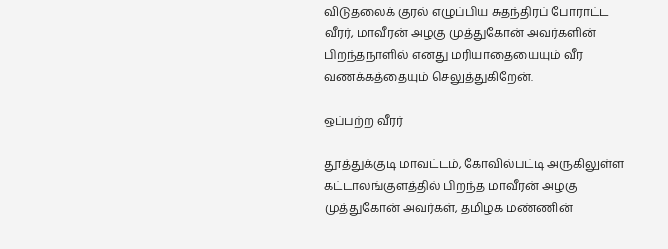விடுதலைக் குரல் எழுப்பிய சுதந்திரப் போராட்ட வீரர், மாவீரன் அழகு முத்துகோன் அவர்களின் பிறந்தநாளில் எனது மரியாதையையும் வீர வணக்கத்தையும் செலுத்துகிறேன்.

ஒப்பற்ற வீரர்

தூத்துக்குடி மாவட்டம், கோவில்பட்டி அருகிலுள்ள கட்டாலங்குளத்தில் பிறந்த மாவீரன் அழகு முத்துகோன் அவர்கள், தமிழக மண்ணின்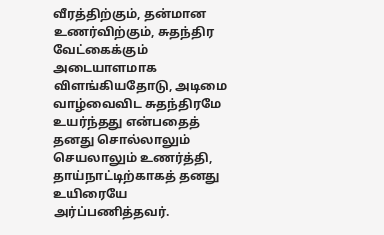வீரத்திற்கும், தன்மான உணர்விற்கும், சுதந்திர வேட்கைக்கும் அடையாளமாக விளங்கியதோடு, அடிமை வாழ்வைவிட சுதந்திரமே உயர்ந்தது என்பதைத் தனது சொல்லாலும் செயலாலும் உணர்த்தி, தாய்நாட்டிற்காகத் தனது உயிரையே அர்ப்பணித்தவர்.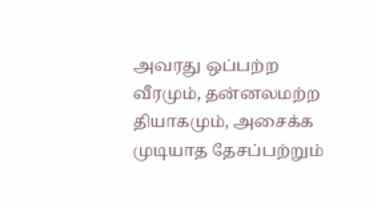அவரது ஒப்பற்ற வீரமும், தன்னலமற்ற தியாகமும், அசைக்க முடியாத தேசப்பற்றும்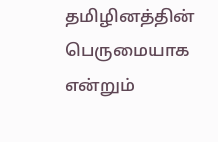தமிழினத்தின் பெருமையாக என்றும்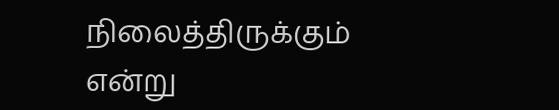நிலைத்திருக்கும் என்று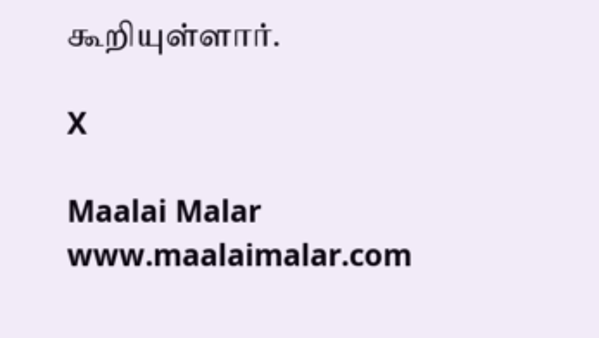கூறியுள்ளார்.

X

Maalai Malar
www.maalaimalar.com